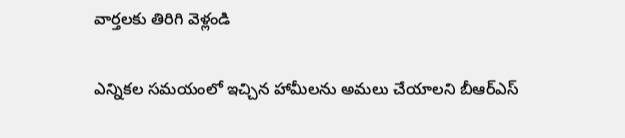వార్తలకు తిరిగి వెళ్లండి

ఎన్నికల సమయంలో ఇచ్చిన హామీలను అమలు చేయాలని బీఆర్ఎస్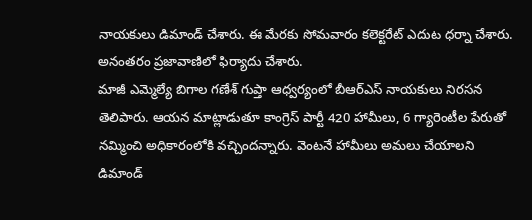నాయకులు డిమాండ్ చేశారు. ఈ మేరకు సోమవారం కలెక్టరేట్ ఎదుట ధర్నా చేశారు. అనంతరం ప్రజావాణిలో ఫిర్యాదు చేశారు.
మాజీ ఎమ్మెల్యే బిగాల గణేశ్ గుప్తా ఆధ్వర్యంలో బీఆర్ఎస్ నాయకులు నిరసన తెలిపారు. ఆయన మాట్లాడుతూ కాంగ్రెస్ పార్టీ 420 హామీలు, 6 గ్యారెంటీల పేరుతో నమ్మించి అధికారంలోకి వచ్చిందన్నారు. వెంటనే హామీలు అమలు చేయాలని డిమాండ్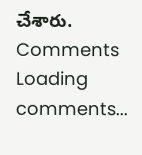చేశారు.
Comments
Loading comments...